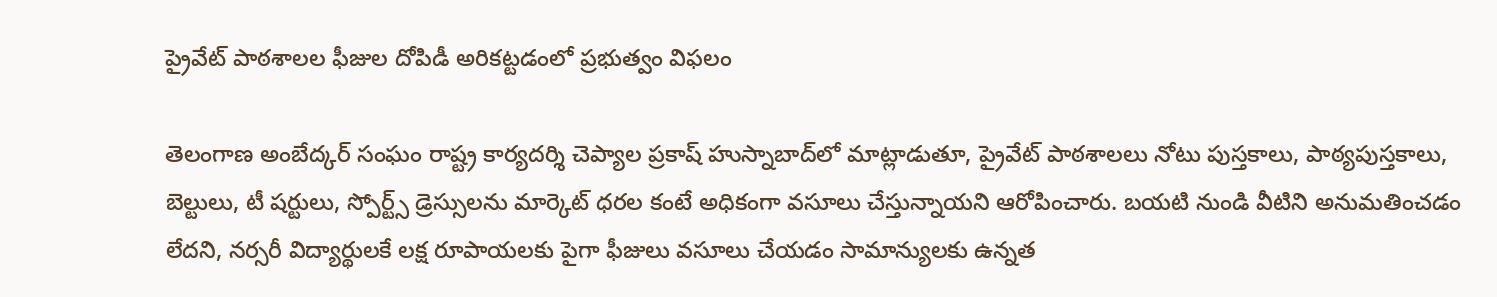ప్రైవేట్ పాఠశాలల ఫీజుల దోపిడీ అరికట్టడంలో ప్రభుత్వం విఫలం

తెలంగాణ అంబేద్కర్ సంఘం రాష్ట్ర కార్యదర్శి చెప్యాల ప్రకాష్ హుస్నాబాద్‌లో మాట్లాడుతూ, ప్రైవేట్ పాఠశాలలు నోటు పుస్తకాలు, పాఠ్యపుస్తకాలు, బెల్టులు, టీ షర్టులు, స్పోర్ట్స్ డ్రెస్సులను మార్కెట్ ధరల కంటే అధికంగా వసూలు చేస్తున్నాయని ఆరోపించారు. బయటి నుండి వీటిని అనుమతించడం లేదని, నర్సరీ విద్యార్థులకే లక్ష రూపాయలకు పైగా ఫీజులు వసూలు చేయడం సామాన్యులకు ఉన్నత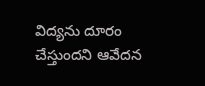విద్యను దూరం చేస్తుందని ఆవేదన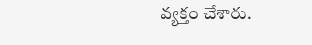వ్యక్తం చేశారు.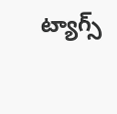ట్యాగ్స్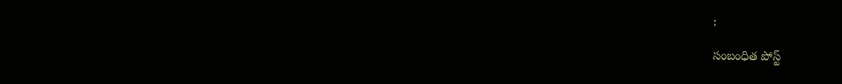:

సంబంధిత పోస్ట్